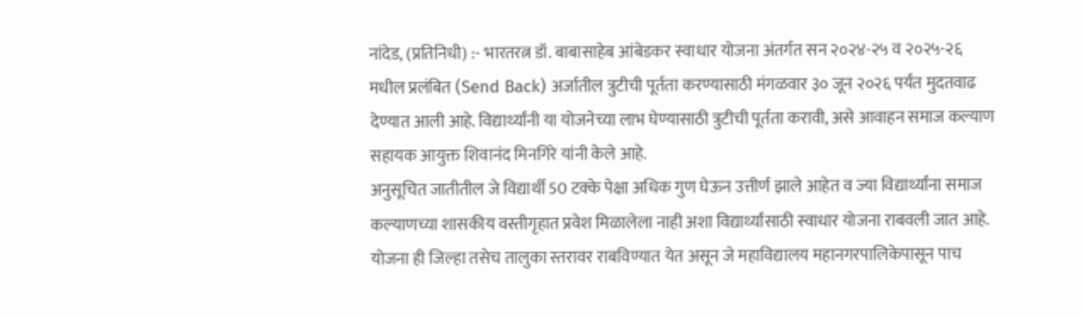नांदेड, (प्रतिनिधी) :- भारतरत्न डॉ. बाबासाहेब आंबेडकर स्वाधार योजना अंतर्गत सन २०२४-२५ व २०२५-२६ मधील प्रलंबित (Send Back) अर्जातील त्रुटीची पूर्तता करण्यासाठी मंगळवार ३० जून २०२६ पर्यंत मुदतवाढ देण्यात आली आहे. विद्यार्थ्यांनी या योजनेच्या लाभ घेण्यासाठी त्रुटीची पूर्तता करावी, असे आवाहन समाज कल्याण सहायक आयुक्त शिवानंद मिनगिरे यांनी केले आहे.
अनुसूचित जातीतील जे विद्यार्थी 50 टक्के पेक्षा अधिक गुण घेऊन उत्तीर्ण झाले आहेत व ज्या विद्यार्थ्यांना समाज कल्याणच्या शासकीय वस्तीगृहात प्रवेश मिळालेला नाही अशा विद्यार्थ्यांसाठी स्वाधार योजना राबवली जात आहे. योजना ही जिल्हा तसेच तालुका स्तरावर राबविण्यात येत असून जे महाविद्यालय महानगरपालिकेपासून पाच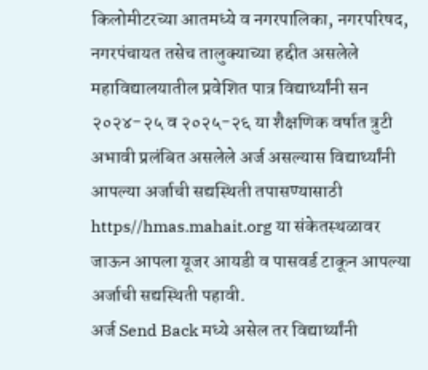किलोमीटरच्या आतमध्ये व नगरपालिका, नगरपरिषद, नगरपंचायत तसेच तालुक्याच्या हद्दीत असलेले महाविद्यालयातील प्रवेशित पात्र विद्यार्थ्यांनी सन २०२४-२५ व २०२५-२६ या शैक्षणिक वर्षात त्रुटी अभावी प्रलंबित असलेले अर्ज असल्यास विद्यार्थ्यांनी आपल्या अर्जाची सद्यस्थिती तपासण्यासाठी https//hmas.mahait.org या संकेतस्थळावर जाऊन आपला यूजर आयडी व पासवर्ड टाकून आपल्या अर्जाची सद्यस्थिती पहावी.
अर्ज Send Back मध्ये असेल तर विद्यार्थ्यांनी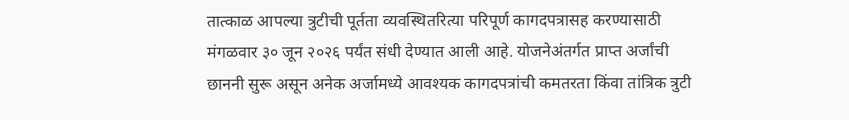तात्काळ आपल्या त्रुटीची पूर्तता व्यवस्थितरित्या परिपूर्ण कागदपत्रासह करण्यासाठी मंगळवार ३० जून २०२६ पर्यंत संधी देण्यात आली आहे. योजनेअंतर्गत प्राप्त अर्जांची छाननी सुरू असून अनेक अर्जामध्ये आवश्यक कागदपत्रांची कमतरता किंवा तांत्रिक त्रुटी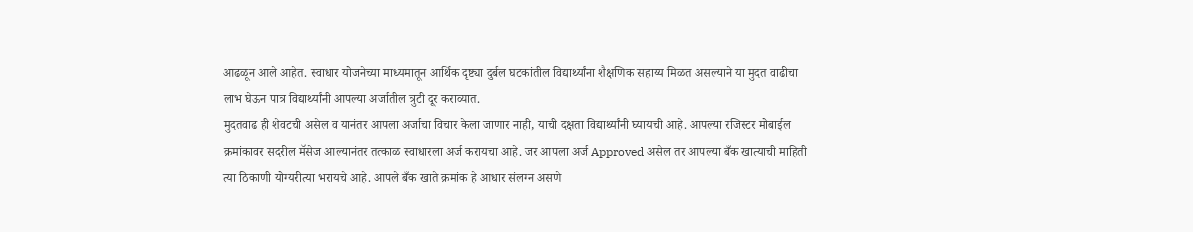आढळून आले आहेत. स्वाधार योजनेच्या माध्यमातून आर्थिक दृष्ट्या दुर्बल घटकांतील विद्यार्थ्यांना शैक्षणिक सहाय्य मिळत असल्याने या मुदत वाढीचा लाभ घेऊन पात्र विद्यार्थ्यांनी आपल्या अर्जातील त्रुटी दूर कराव्यात.
मुदतवाढ ही शेवटची असेल व यानंतर आपला अर्जाचा विचार केला जाणार नाही, याची दक्षता विद्यार्थ्यांनी घ्यायची आहे. आपल्या रजिस्टर मोबाईल क्रमांकावर सदरील मॅसेज आल्यानंतर तत्काळ स्वाधारला अर्ज करायचा आहे. जर आपला अर्ज Approved असेल तर आपल्या बँक खात्याची माहिती त्या ठिकाणी योग्यरीत्या भरायचे आहे. आपले बँक खाते क्रमांक हे आधार संलग्न असणे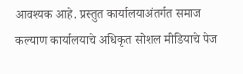आवश्यक आहे. प्रस्तुत कार्यालयाअंतर्गत समाज कल्याण कार्यालयाचे अधिकृत सोशल मीडियाचे पेज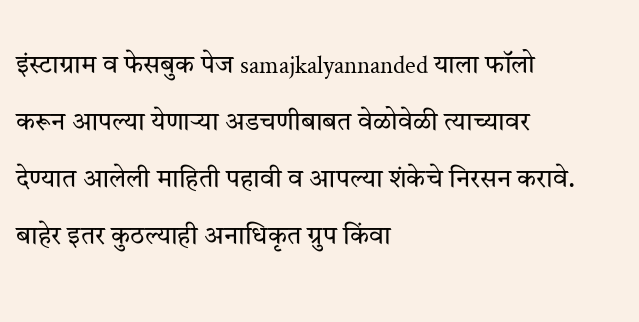इंस्टाग्राम व फेसबुक पेज samajkalyannanded याला फॉलो करून आपल्या येणाऱ्या अडचणीबाबत वेळोवेळी त्याच्यावर देण्यात आलेली माहिती पहावी व आपल्या शंकेचे निरसन करावे. बाहेर इतर कुठल्याही अनाधिकृत ग्रुप किंवा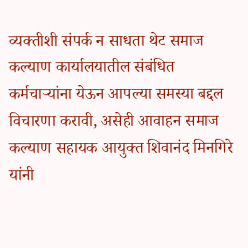व्यक्तीशी संपर्क न साधता थेट समाज कल्याण कार्यालयातील संबंधित कर्मचाऱ्यांना येऊन आपल्या समस्या बद्दल विचारणा करावी, असेही आवाहन समाज कल्याण सहायक आयुक्त शिवानंद मिनगिरे यांनी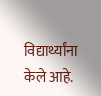विद्यार्थ्यांना केले आहे.